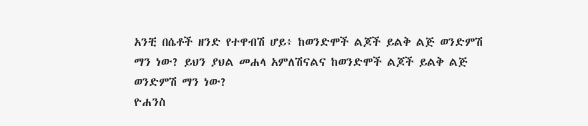አንቺ በሴቶች ዘንድ የተዋብሽ ሆይ፥ ከወንድሞች ልጆች ይልቅ ልጅ ወንድምሽ ማን ነው? ይህን ያህል መሐላ አምለሽናልና ከወንድሞች ልጆች ይልቅ ልጅ ወንድምሽ ማን ነው?
ዮሐንስ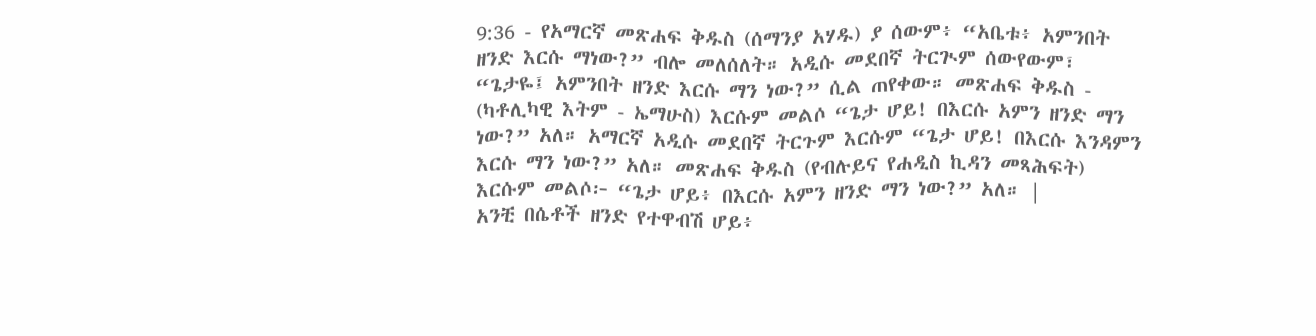9:36 - የአማርኛ መጽሐፍ ቅዱስ (ሰማንያ አሃዱ) ያ ሰውም፥ “አቤቱ፥ አምንበት ዘንድ እርሱ ማነው?” ብሎ መለሰለት። አዲሱ መደበኛ ትርጒም ሰውየውም፣ “ጌታዬ፤ አምንበት ዘንድ እርሱ ማን ነው?” ሲል ጠየቀው። መጽሐፍ ቅዱስ - (ካቶሊካዊ እትም - ኤማሁስ) እርሱም መልሶ “ጌታ ሆይ! በእርሱ አምን ዘንድ ማን ነው?” አለ። አማርኛ አዲሱ መደበኛ ትርጉም እርሱም “ጌታ ሆይ! በእርሱ እንዳምን እርሱ ማን ነው?” አለ። መጽሐፍ ቅዱስ (የብሉይና የሐዲስ ኪዳን መጻሕፍት) እርሱም መልሶ፦ “ጌታ ሆይ፥ በእርሱ አምን ዘንድ ማን ነው?” አለ። |
አንቺ በሴቶች ዘንድ የተዋብሽ ሆይ፥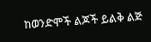ከወንድሞች ልጆች ይልቅ ልጅ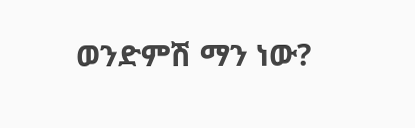ወንድምሽ ማን ነው?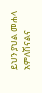ይህን ያህል መሐላ አምለሽናልና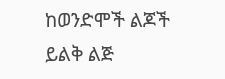ከወንድሞች ልጆች ይልቅ ልጅ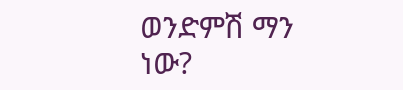ወንድምሽ ማን ነው?